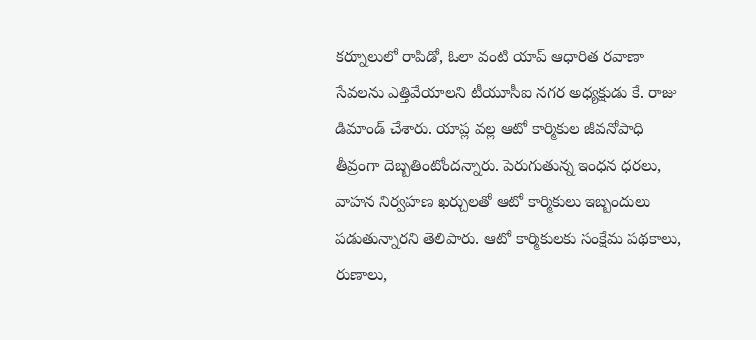కర్నూలులో రాపిడో, ఓలా వంటి యాప్ ఆధారిత రవాణా సేవలను ఎత్తివేయాలని టీయూసీఐ నగర అధ్యక్షుడు కే. రాజు డిమాండ్ చేశారు. యాప్ల వల్ల ఆటో కార్మికుల జీవనోపాధి తీవ్రంగా దెబ్బతింటోందన్నారు. పెరుగుతున్న ఇంధన ధరలు, వాహన నిర్వహణ ఖర్చులతో ఆటో కార్మికులు ఇబ్బందులు పడుతున్నారని తెలిపారు. ఆటో కార్మికులకు సంక్షేమ పథకాలు, రుణాలు,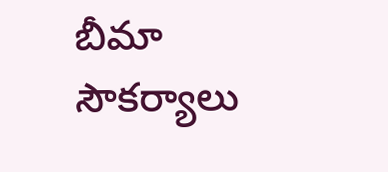బీమా సౌకర్యాలు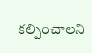కల్పించాలని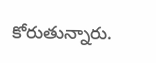కోరుతున్నారు.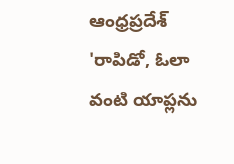ఆంధ్రప్రదేశ్
'రాపిడో, ఓలా వంటి యాప్లను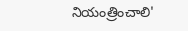నియంత్రించాలి'